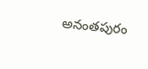అనంతపురం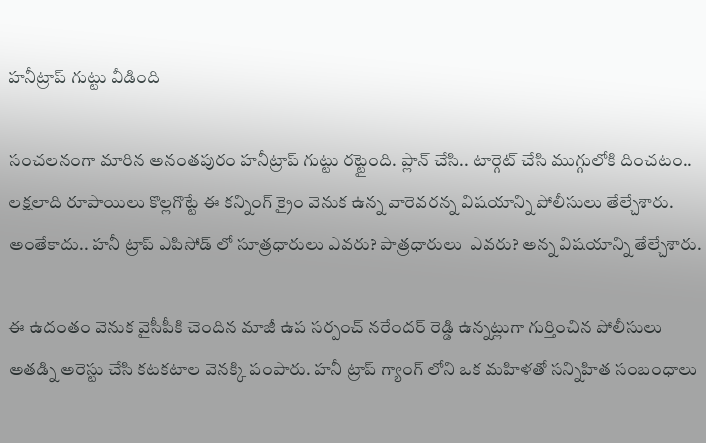హనీట్రాప్ గుట్టు వీడింది

సంచలనంగా మారిన అనంతపురం హనీట్రాప్ గుట్టు రట్టైంది. ప్లాన్ చేసి.. టార్గెట్ చేసి ముగ్గులోకి దించటం.. లక్షలాది రూపాయిలు కొల్లగొట్టే ఈ కన్నింగ్ క్రైం వెనుక ఉన్న వారెవరన్న విషయాన్ని పోలీసులు తేల్చేశారు. అంతేకాదు.. హనీ ట్రాప్ ఎపిసోడ్ లో సూత్రధారులు ఎవరు? పాత్రధారులు  ఎవరు? అన్న విషయాన్ని తేల్చేశారు.

ఈ ఉదంతం వెనుక వైసీపీకి చెందిన మాజీ ఉప సర్పంచ్ నరేందర్ రెడ్డి ఉన్నట్లుగా గుర్తించిన పోలీసులు అతడ్ని అరెస్టు చేసి కటకటాల వెనక్కి పంపారు. హనీ ట్రాప్ గ్యాంగ్ లోని ఒక మహిళతో సన్నిహిత సంబంధాలు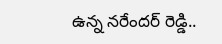ఉన్న నరేందర్ రెడ్డి..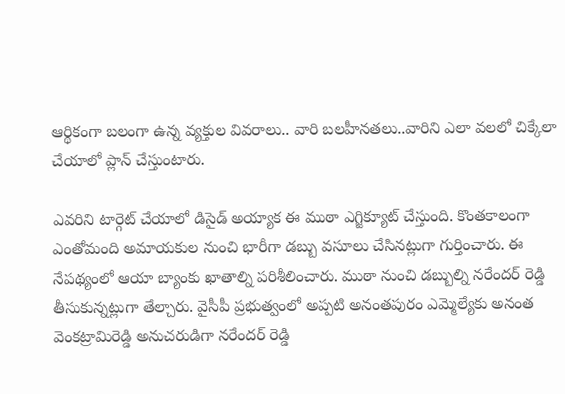ఆర్థికంగా బలంగా ఉన్న వ్యక్తుల వివరాలు.. వారి బలహీనతలు..వారిని ఎలా వలలో చిక్కేలా చేయాలో ప్లాన్ చేస్తుంటారు.

ఎవరిని టార్గెట్ చేయాలో డిసైడ్ అయ్యాక ఈ ముఠా ఎగ్జిక్యూట్ చేస్తుంది. కొంతకాలంగా ఎంతోమంది అమాయకుల నుంచి భారీగా డబ్బు వసూలు చేసినట్లుగా గుర్తించారు. ఈ నేపథ్యంలో ఆయా బ్యాంకు ఖాతాల్ని పరిశీలించారు. ముఠా నుంచి డబ్బుల్ని నరేందర్ రెడ్డి తీసుకున్నట్లుగా తేల్చారు. వైసీపీ ప్రభుత్వంలో అప్పటి అనంతపురం ఎమ్మెల్యేకు అనంత వెంకట్రామిరెడ్డి అనుచరుడిగా నరేందర్ రెడ్డి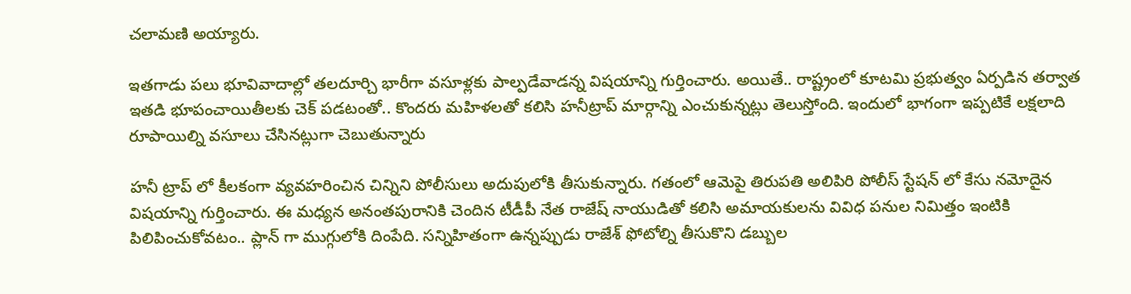చలామణి అయ్యారు.

ఇతగాడు పలు భూవివాదాల్లో తలదూర్చి భారీగా వసూళ్లకు పాల్పడేవాడన్న విషయాన్ని గుర్తించారు. అయితే.. రాష్ట్రంలో కూటమి ప్రభుత్వం ఏర్పడిన తర్వాత ఇతడి భూపంచాయితీలకు చెక్ పడటంతో.. కొందరు మహిళలతో కలిసి హనీట్రాప్ మార్గాన్ని ఎంచుకున్నట్లు తెలుస్తోంది. ఇందులో భాగంగా ఇప్పటికే లక్షలాది రూపాయిల్ని వసూలు చేసినట్లుగా చెబుతున్నారు

హనీ ట్రాప్ లో కీలకంగా వ్యవహరించిన చిన్నిని పోలీసులు అదుపులోకి తీసుకున్నారు. గతంలో ఆమెపై తిరుపతి అలిపిరి పోలీస్ స్టేషన్ లో కేసు నమోదైన విషయాన్ని గుర్తించారు. ఈ మధ్యన అనంతపురానికి చెందిన టీడీపీ నేత రాజేష్ నాయుడితో కలిసి అమాయకులను వివిధ పనుల నిమిత్తం ఇంటికి పిలిపించుకోవటం.. ప్లాన్ గా ముగ్గులోకి దింపేది. సన్నిహితంగా ఉన్నప్పుడు రాజేశ్ ఫోటోల్ని తీసుకొని డబ్బుల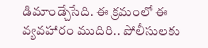డిమాండ్చేసేది. ఈ క్రమంలో ఈ వ్యవహారం ముదిరి.. పోలీసులకు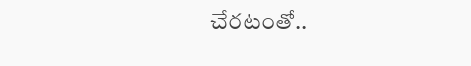చేరటంతో..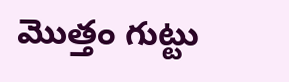మొత్తం గుట్టు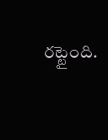రట్టైంది.